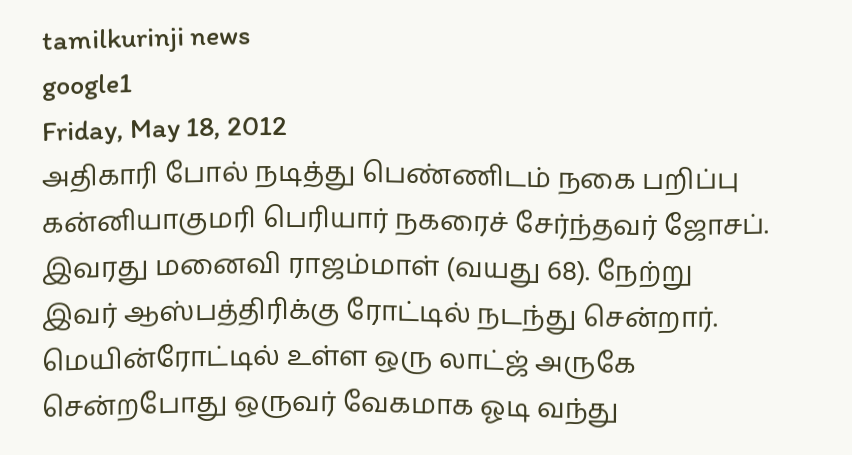tamilkurinji news
google1
Friday, May 18, 2012
அதிகாரி போல் நடித்து பெண்ணிடம் நகை பறிப்பு
கன்னியாகுமரி பெரியார் நகரைச் சேர்ந்தவர் ஜோசப். இவரது மனைவி ராஜம்மாள் (வயது 68). நேற்று இவர் ஆஸ்பத்திரிக்கு ரோட்டில் நடந்து சென்றார்.
மெயின்ரோட்டில் உள்ள ஒரு லாட்ஜ் அருகே சென்றபோது ஒருவர் வேகமாக ஓடி வந்து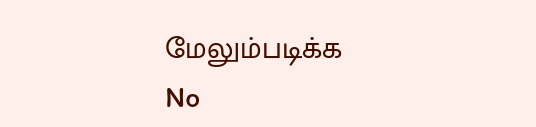மேலும்படிக்க
No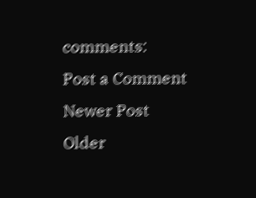comments:
Post a Comment
Newer Post
Older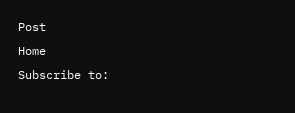Post
Home
Subscribe to: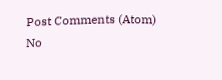Post Comments (Atom)
No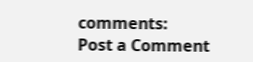comments:
Post a Comment